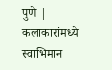पुणे | कलाकारांमध्ये स्वाभिमान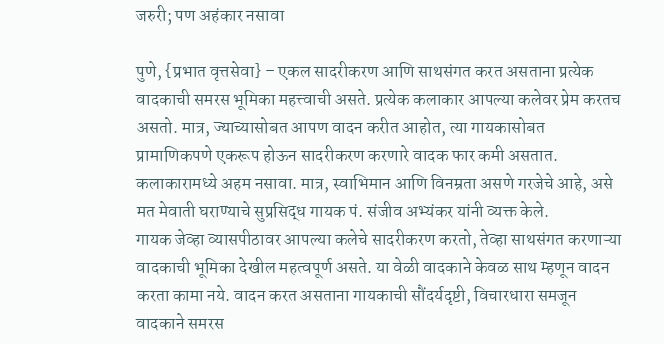जरुरी; पण अहंकार नसावा

पुणे, {प्रभात वृत्तसेवा} – एकल सादरीकरण आणि साथसंगत करत असताना प्रत्येक वादकाची समरस भूमिका महत्त्वाची असते. प्रत्येक कलाकार आपल्या कलेवर प्रेम करतच असतो. मात्र, ज्याच्यासोबत आपण वादन करीत आहोत, त्या गायकासोबत प्रामाणिकपणे एकरूप होऊन सादरीकरण करणारे वादक फार कमी असतात. कलाकारामध्ये अहम नसावा. मात्र, स्वाभिमान आणि विनम्रता असणे गरजेचे आहे, असे मत मेवाती घराण्याचे सुप्रसिद्ध गायक पं. संजीव अभ्यंकर यांनी व्यक्त केले.
गायक जेव्हा व्यासपीठावर आपल्या कलेचे सादरीकरण करतो, तेव्हा साथसंगत करणाऱ्या वादकाची भूमिका देखील महत्वपूर्ण असते. या वेळी वादकाने केवळ साथ म्हणून वादन करता कामा नये. वादन करत असताना गायकाची सौंदर्यदृष्टी, विचारधारा समजून वादकाने समरस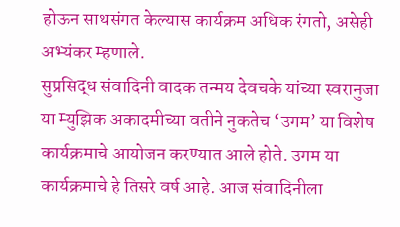होऊन साथसंगत केल्यास कार्यक्रम अधिक रंगतो, असेही अभ्यंकर म्हणाले.
सुप्रसिद्ध संवादिनी वादक तन्मय देवचके यांच्या स्वरानुजा या म्युझिक अकादमीच्या वतीने नुकतेच ‘उगम’ या विशेष कार्यक्रमाचे आयोजन करण्यात आले होते. उगम या कार्यक्रमाचे हे तिसरे वर्ष आहे. आज संवादिनीला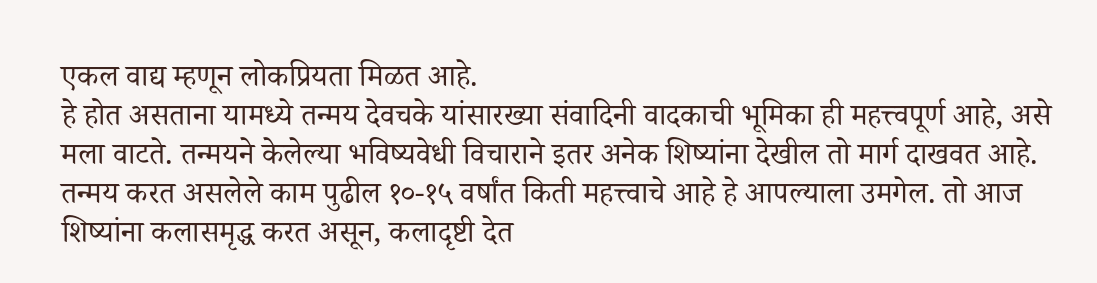एकल वाद्य म्हणून लोकप्रियता मिळत आहे.
हे होत असताना यामध्ये तन्मय देवचके यांसारख्या संवादिनी वादकाची भूमिका ही महत्त्वपूर्ण आहे, असे मला वाटते. तन्मयने केलेल्या भविष्यवेधी विचाराने इतर अनेक शिष्यांना देखील तो मार्ग दाखवत आहे.
तन्मय करत असलेले काम पुढील १०-१५ वर्षांत किती महत्त्वाचे आहे हे आपल्याला उमगेल. तो आज शिष्यांना कलासमृद्ध करत असून, कलादृष्टी देत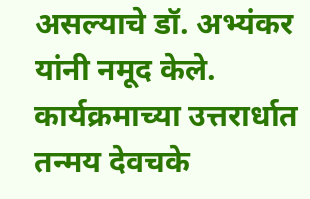असल्याचे डॉ. अभ्यंकर यांनी नमूद केले. कार्यक्रमाच्या उत्तरार्धात तन्मय देवचके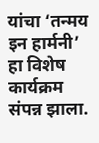यांचा ‘तन्मय इन हार्मनी’ हा विशेष कार्यक्रम संपन्न झाला.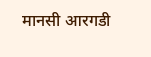मानसी आरगडी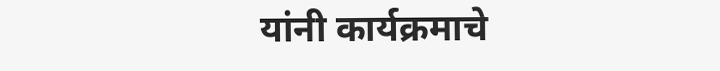यांनी कार्यक्रमाचे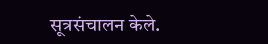सूत्रसंचालन केले.